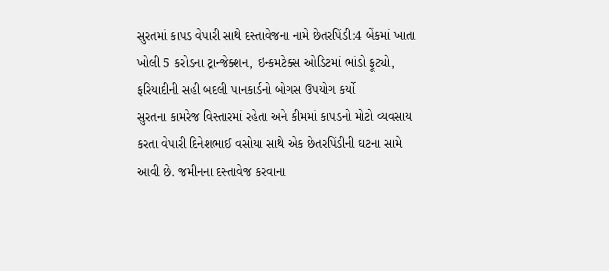સુરતમાં કાપડ વેપારી સાથે દસ્તાવેજના નામે છેતરપિંડી:4 બેંકમાં ખાતા ખોલી 5 કરોડના ટ્રાન્જેક્શન, ઇન્કમટેક્સ ઓડિટમાં ભાંડો ફૂટ્યો, ફરિયાદીની સહી બદલી પાનકાર્ડનો બોગસ ઉપયોગ કર્યો
સુરતના કામરેજ વિસ્તારમાં રહેતા અને કીમમાં કાપડનો મોટો વ્યવસાય કરતા વેપારી દિનેશભાઈ વસોયા સાથે એક છેતરપિંડીની ઘટના સામે આવી છે. જમીનના દસ્તાવેજ કરવાના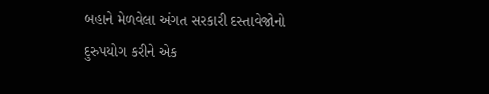બહાને મેળવેલા અંગત સરકારી દસ્તાવેજોનો દુરુપયોગ કરીને એક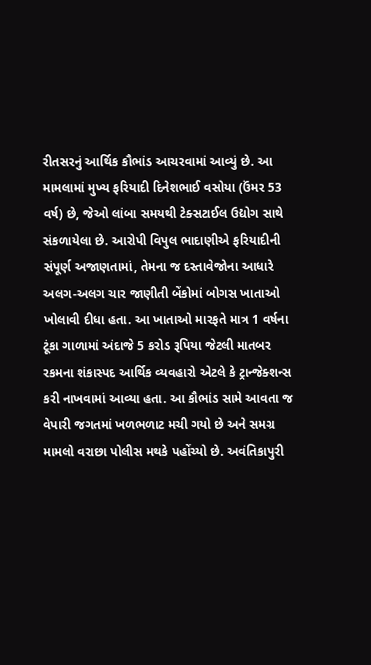રીતસરનું આર્થિક કૌભાંડ આચરવામાં આવ્યું છે. આ મામલામાં મુખ્ય ફરિયાદી દિનેશભાઈ વસોયા (ઉંમર 53 વર્ષ) છે, જેઓ લાંબા સમયથી ટેક્સટાઈલ ઉદ્યોગ સાથે સંકળાયેલા છે. આરોપી વિપુલ ભાદાણીએ ફરિયાદીની સંપૂર્ણ અજાણતામાં, તેમના જ દસ્તાવેજોના આધારે અલગ-અલગ ચાર જાણીતી બેંકોમાં બોગસ ખાતાઓ ખોલાવી દીધા હતા. આ ખાતાઓ મારફતે માત્ર 1 વર્ષના ટૂંકા ગાળામાં અંદાજે 5 કરોડ રૂપિયા જેટલી માતબર રકમના શંકાસ્પદ આર્થિક વ્યવહારો એટલે કે ટ્રાન્જેક્શન્સ કરી નાખવામાં આવ્યા હતા. આ કૌભાંડ સામે આવતા જ વેપારી જગતમાં ખળભળાટ મચી ગયો છે અને સમગ્ર મામલો વરાછા પોલીસ મથકે પહોંચ્યો છે. અવંતિકાપુરી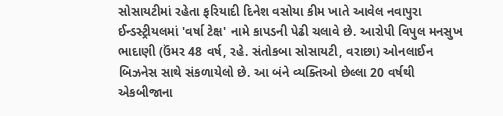સોસાયટીમાં રહેતા ફરિયાદી દિનેશ વસોયા કીમ ખાતે આવેલ નવાપુરા ઈન્ડસ્ટ્રીયલમાં 'વર્ષા ટેક્ષ' નામે કાપડની પેઢી ચલાવે છે. આરોપી વિપુલ મનસુખ ભાદાણી (ઉંમર 48 વર્ષ, રહે. સંતોકબા સોસાયટી, વરાછા) ઓનલાઈન બિઝનેસ સાથે સંકળાયેલો છે. આ બંને વ્યક્તિઓ છેલ્લા 20 વર્ષથી એકબીજાના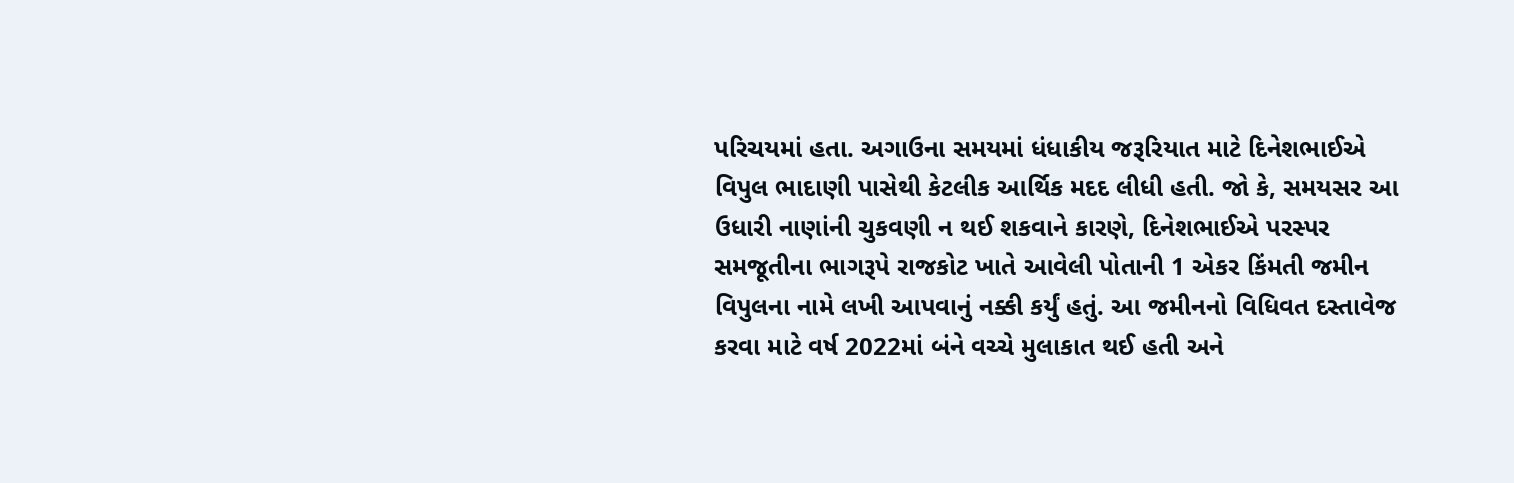પરિચયમાં હતા. અગાઉના સમયમાં ધંધાકીય જરૂરિયાત માટે દિનેશભાઈએ વિપુલ ભાદાણી પાસેથી કેટલીક આર્થિક મદદ લીધી હતી. જો કે, સમયસર આ ઉધારી નાણાંની ચુકવણી ન થઈ શકવાને કારણે, દિનેશભાઈએ પરસ્પર સમજૂતીના ભાગરૂપે રાજકોટ ખાતે આવેલી પોતાની 1 એકર કિંમતી જમીન વિપુલના નામે લખી આપવાનું નક્કી કર્યું હતું. આ જમીનનો વિધિવત દસ્તાવેજ કરવા માટે વર્ષ 2022માં બંને વચ્ચે મુલાકાત થઈ હતી અને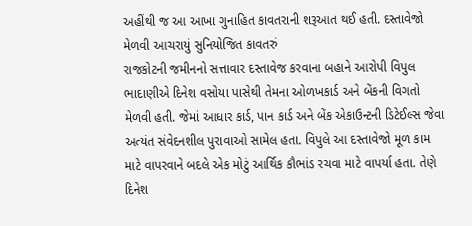અહીંથી જ આ આખા ગુનાહિત કાવતરાની શરૂઆત થઈ હતી. દસ્તાવેજો મેળવી આચરાયું સુનિયોજિત કાવતરું
રાજકોટની જમીનનો સત્તાવાર દસ્તાવેજ કરવાના બહાને આરોપી વિપુલ ભાદાણીએ દિનેશ વસોયા પાસેથી તેમના ઓળખકાર્ડ અને બેંકની વિગતો મેળવી હતી. જેમાં આધાર કાર્ડ, પાન કાર્ડ અને બેંક એકાઉન્ટની ડિટેઈલ્સ જેવા અત્યંત સંવેદનશીલ પુરાવાઓ સામેલ હતા. વિપુલે આ દસ્તાવેજો મૂળ કામ માટે વાપરવાને બદલે એક મોટું આર્થિક કૌભાંડ રચવા માટે વાપર્યા હતા. તેણે દિનેશ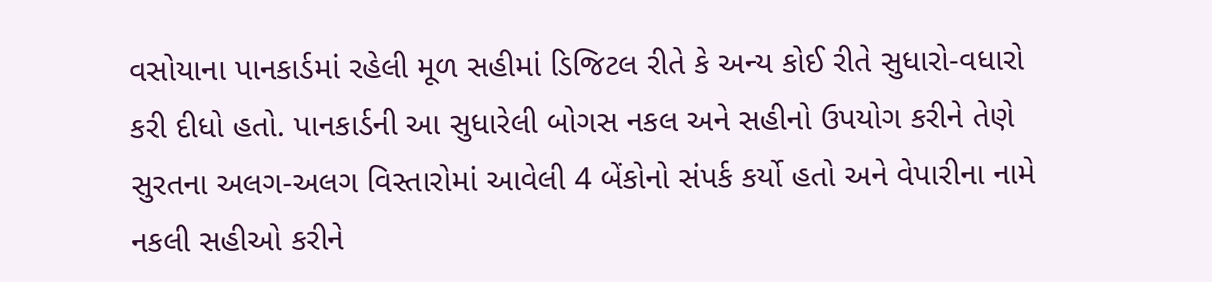વસોયાના પાનકાર્ડમાં રહેલી મૂળ સહીમાં ડિજિટલ રીતે કે અન્ય કોઈ રીતે સુધારો-વધારો કરી દીધો હતો. પાનકાર્ડની આ સુધારેલી બોગસ નકલ અને સહીનો ઉપયોગ કરીને તેણે સુરતના અલગ-અલગ વિસ્તારોમાં આવેલી 4 બેંકોનો સંપર્ક કર્યો હતો અને વેપારીના નામે નકલી સહીઓ કરીને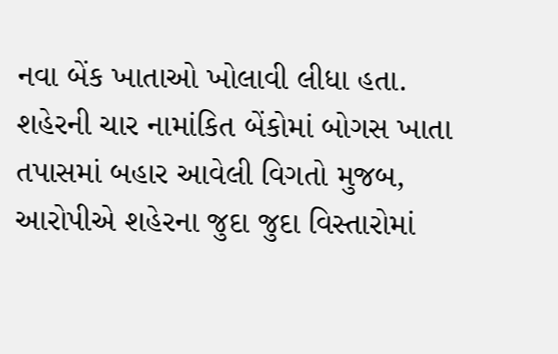નવા બેંક ખાતાઓ ખોલાવી લીધા હતા. શહેરની ચાર નામાંકિત બેંકોમાં બોગસ ખાતા
તપાસમાં બહાર આવેલી વિગતો મુજબ, આરોપીએ શહેરના જુદા જુદા વિસ્તારોમાં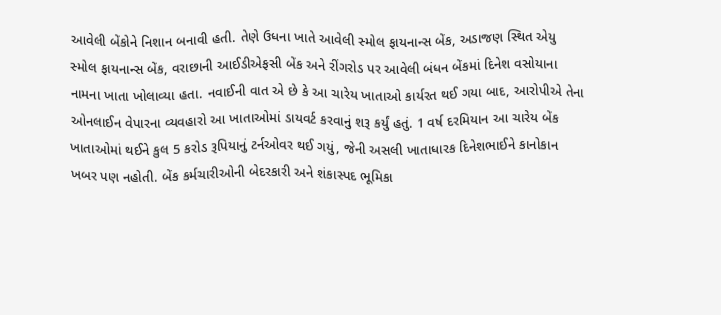આવેલી બેંકોને નિશાન બનાવી હતી. તેણે ઉધના ખાતે આવેલી સ્મોલ ફાયનાન્સ બેંક, અડાજણ સ્થિત એયુ સ્મોલ ફાયનાન્સ બેંક, વરાછાની આઈડીએફસી બેંક અને રીંગરોડ પર આવેલી બંધન બેંકમાં દિનેશ વસોયાના નામના ખાતા ખોલાવ્યા હતા. નવાઈની વાત એ છે કે આ ચારેય ખાતાઓ કાર્યરત થઈ ગયા બાદ, આરોપીએ તેના ઓનલાઈન વેપારના વ્યવહારો આ ખાતાઓમાં ડાયવર્ટ કરવાનું શરૂ કર્યું હતું. 1 વર્ષ દરમિયાન આ ચારેય બેંક ખાતાઓમાં થઈને કુલ 5 કરોડ રૂપિયાનું ટર્નઓવર થઈ ગયું, જેની અસલી ખાતાધારક દિનેશભાઈને કાનોકાન ખબર પણ નહોતી. બેંક કર્મચારીઓની બેદરકારી અને શંકાસ્પદ ભૂમિકા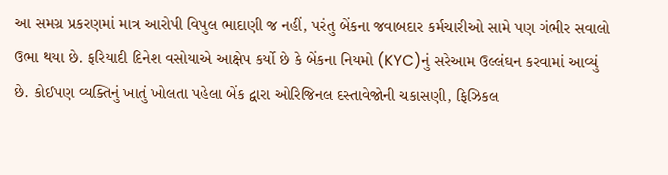આ સમગ્ર પ્રકરણમાં માત્ર આરોપી વિપુલ ભાદાણી જ નહીં, પરંતુ બેંકના જવાબદાર કર્મચારીઓ સામે પણ ગંભીર સવાલો ઉભા થયા છે. ફરિયાદી દિનેશ વસોયાએ આક્ષેપ કર્યો છે કે બેંકના નિયમો (KYC)નું સરેઆમ ઉલ્લંઘન કરવામાં આવ્યું છે. કોઈપણ વ્યક્તિનું ખાતું ખોલતા પહેલા બેંક દ્વારા ઓરિજિનલ દસ્તાવેજોની ચકાસણી, ફિઝિકલ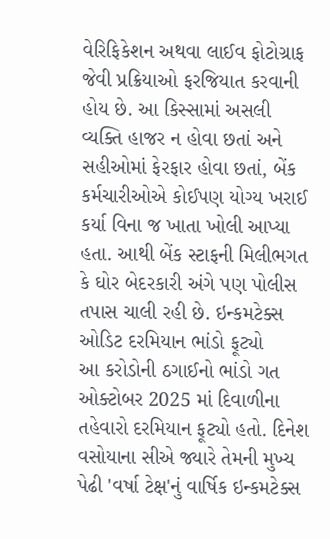વેરિફિકેશન અથવા લાઈવ ફોટોગ્રાફ જેવી પ્રક્રિયાઓ ફરજિયાત કરવાની હોય છે. આ કિસ્સામાં અસલી વ્યક્તિ હાજર ન હોવા છતાં અને સહીઓમાં ફેરફાર હોવા છતાં, બેંક કર્મચારીઓએ કોઈપણ યોગ્ય ખરાઈ કર્યા વિના જ ખાતા ખોલી આપ્યા હતા. આથી બેંક સ્ટાફની મિલીભગત કે ઘોર બેદરકારી અંગે પણ પોલીસ તપાસ ચાલી રહી છે. ઇન્કમટેક્સ ઓડિટ દરમિયાન ભાંડો ફૂટ્યો
આ કરોડોની ઠગાઈનો ભાંડો ગત ઓક્ટોબર 2025 માં દિવાળીના તહેવારો દરમિયાન ફૂટ્યો હતો. દિનેશ વસોયાના સીએ જ્યારે તેમની મુખ્ય પેઢી 'વર્ષા ટેક્ષ'નું વાર્ષિક ઇન્કમટેક્સ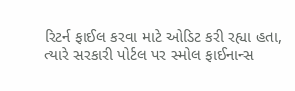રિટર્ન ફાઈલ કરવા માટે ઓડિટ કરી રહ્યા હતા, ત્યારે સરકારી પોર્ટલ પર સ્મોલ ફાઈનાન્સ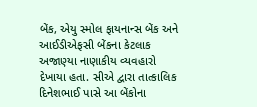બેંક, એયુ સ્મોલ ફાયનાન્સ બેંક અને આઈડીએફસી બેંકના કેટલાક અજાણ્યા નાણાકીય વ્યવહારો દેખાયા હતા. સીએ દ્વારા તાત્કાલિક દિનેશભાઈ પાસે આ બેંકોના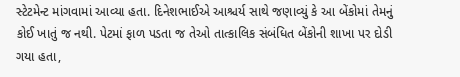સ્ટેટમેન્ટ માંગવામાં આવ્યા હતા. દિનેશભાઈએ આશ્ચર્ય સાથે જણાવ્યું કે આ બેંકોમાં તેમનું કોઈ ખાતું જ નથી. પેટમાં ફાળ પડતા જ તેઓ તાત્કાલિક સંબંધિત બેંકોની શાખા પર દોડી ગયા હતા,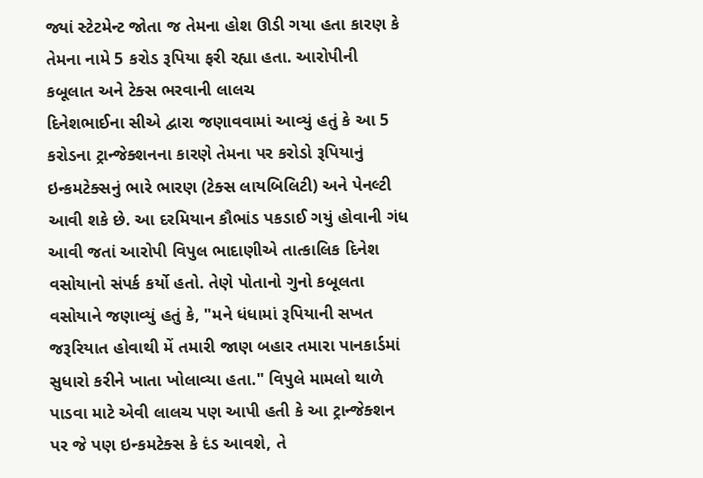જ્યાં સ્ટેટમેન્ટ જોતા જ તેમના હોશ ઊડી ગયા હતા કારણ કે તેમના નામે 5 કરોડ રૂપિયા ફરી રહ્યા હતા. આરોપીની કબૂલાત અને ટેક્સ ભરવાની લાલચ
દિનેશભાઈના સીએ દ્વારા જણાવવામાં આવ્યું હતું કે આ 5 કરોડના ટ્રાન્જેક્શનના કારણે તેમના પર કરોડો રૂપિયાનું ઇન્કમટેક્સનું ભારે ભારણ (ટેક્સ લાયબિલિટી) અને પેનલ્ટી આવી શકે છે. આ દરમિયાન કૌભાંડ પકડાઈ ગયું હોવાની ગંધ આવી જતાં આરોપી વિપુલ ભાદાણીએ તાત્કાલિક દિનેશ વસોયાનો સંપર્ક કર્યો હતો. તેણે પોતાનો ગુનો કબૂલતા વસોયાને જણાવ્યું હતું કે, "મને ધંધામાં રૂપિયાની સખત જરૂરિયાત હોવાથી મેં તમારી જાણ બહાર તમારા પાનકાર્ડમાં સુધારો કરીને ખાતા ખોલાવ્યા હતા." વિપુલે મામલો થાળે પાડવા માટે એવી લાલચ પણ આપી હતી કે આ ટ્રાન્જેક્શન પર જે પણ ઇન્કમટેક્સ કે દંડ આવશે, તે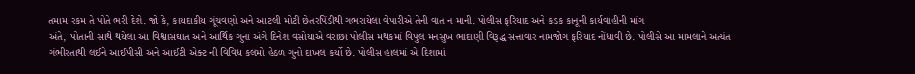તમામ રકમ તે પોતે ભરી દેશે. જો કે, કાયદાકીય ગૂંચવણો અને આટલી મોટી છેતરપિંડીથી ગભરાયેલા વેપારીએ તેની વાત ન માની. પોલીસ ફરિયાદ અને કડક કાનૂની કાર્યવાહીની માંગ
અંતે, પોતાની સાથે થયેલા આ વિશ્વાસઘાત અને આર્થિક ગુના અંગે દિનેશ વસોયાએ વરાછા પોલીસ મથકમાં વિપુલ મનસુખ ભાદાણી વિરૂદ્ધ સત્તાવાર નામજોગ ફરિયાદ નોંધાવી છે. પોલીસે આ મામલાને અત્યંત ગંભીરતાથી લઈને આઈપીસી અને આઈટી એક્ટ ની વિવિધ કલમો હેઠળ ગુનો દાખલ કર્યો છે. પોલીસ હાલમાં એ દિશામાં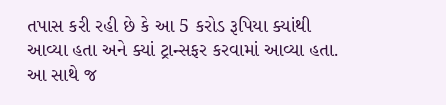તપાસ કરી રહી છે કે આ 5 કરોડ રૂપિયા ક્યાંથી આવ્યા હતા અને ક્યાં ટ્રાન્સફર કરવામાં આવ્યા હતા. આ સાથે જ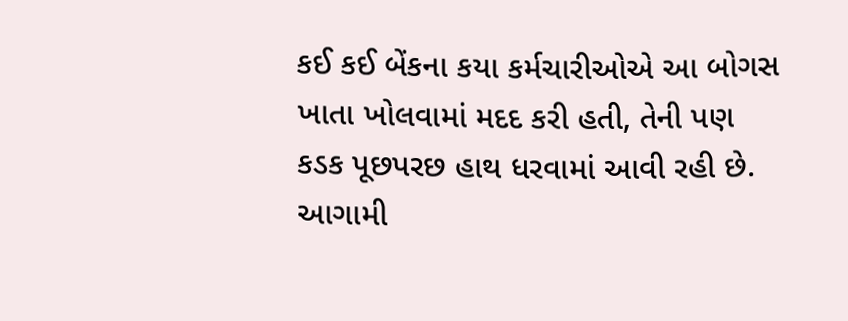કઈ કઈ બેંકના કયા કર્મચારીઓએ આ બોગસ ખાતા ખોલવામાં મદદ કરી હતી, તેની પણ કડક પૂછપરછ હાથ ધરવામાં આવી રહી છે. આગામી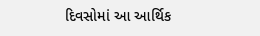દિવસોમાં આ આર્થિક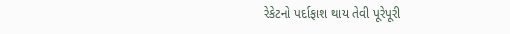રેકેટનો પર્દાફાશ થાય તેવી પૂરેપૂરી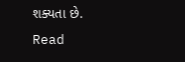શક્યતા છે.
Read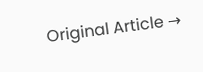Original Article →